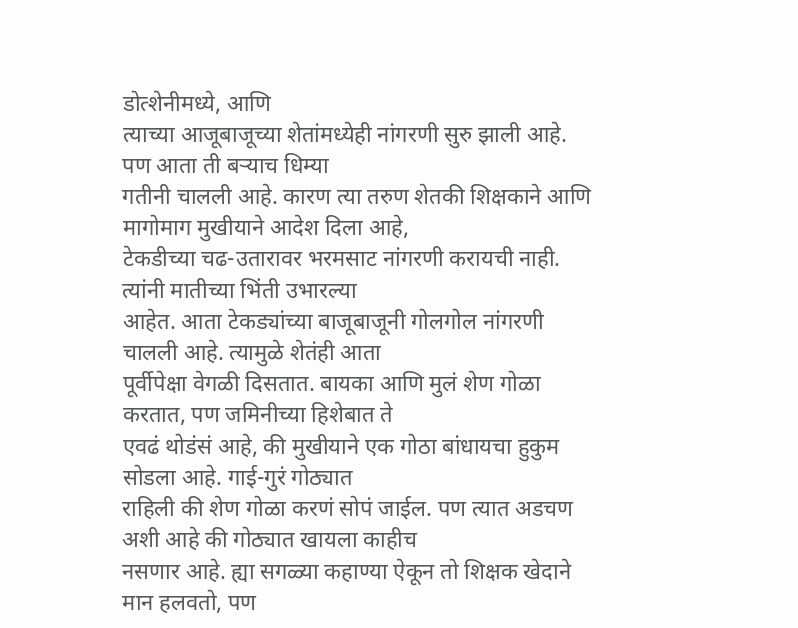डोत्शेनीमध्ये, आणि
त्याच्या आजूबाजूच्या शेतांमध्येही नांगरणी सुरु झाली आहे. पण आता ती बऱ्याच धिम्या
गतीनी चालली आहे. कारण त्या तरुण शेतकी शिक्षकाने आणि मागोमाग मुखीयाने आदेश दिला आहे,
टेकडीच्या चढ-उतारावर भरमसाट नांगरणी करायची नाही. त्यांनी मातीच्या भिंती उभारल्या
आहेत. आता टेकड्यांच्या बाजूबाजूनी गोलगोल नांगरणी चालली आहे. त्यामुळे शेतंही आता
पूर्वीपेक्षा वेगळी दिसतात. बायका आणि मुलं शेण गोळा करतात, पण जमिनीच्या हिशेबात ते
एवढं थोडंसं आहे, की मुखीयाने एक गोठा बांधायचा हुकुम सोडला आहे. गाई-गुरं गोठ्यात
राहिली की शेण गोळा करणं सोपं जाईल. पण त्यात अडचण अशी आहे की गोठ्यात खायला काहीच
नसणार आहे. ह्या सगळ्या कहाण्या ऐकून तो शिक्षक खेदाने मान हलवतो, पण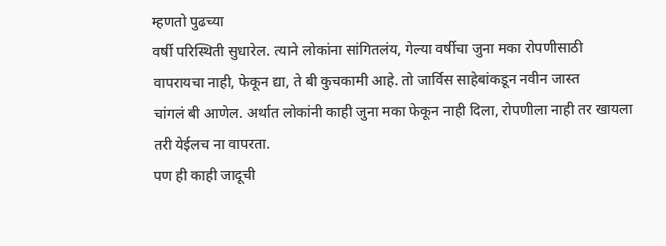म्हणतो पुढच्या
वर्षी परिस्थिती सुधारेल. त्याने लोकांना सांगितलंय, गेल्या वर्षीचा जुना मका रोपणीसाठी
वापरायचा नाही, फेकून द्या, ते बी कुचकामी आहे. तो जार्विस साहेबांकडून नवीन जास्त
चांगलं बी आणेल. अर्थात लोकांनी काही जुना मका फेकून नाही दिला, रोपणीला नाही तर खायला
तरी येईलच ना वापरता.
पण ही काही जादूची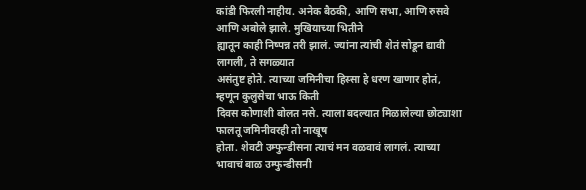कांडी फिरली नाहीय. अनेक बैठकी, आणि सभा, आणि रुसवे आणि अबोले झाले. मुखियाच्या भितीने
ह्यातून काही निष्पन्न तरी झालं. ज्यांना त्यांची शेतं सोडून द्यावी लागली, ते सगळ्यात
असंतुष्ट होते. त्याच्या जमिनीचा हिस्सा हे धरण खाणार होतं, म्हणून कुलुसेचा भाऊ किती
दिवस कोणाशी बोलत नसे. त्याला बदल्यात मिळालेल्या छोट्याशा फालतू जमिनीवरही तो नाखूष
होता. शेवटी उम्फुन्डीसना त्याचं मन वळवावं लागलं. त्याच्या भावाचं बाळ उम्फुन्डीसनी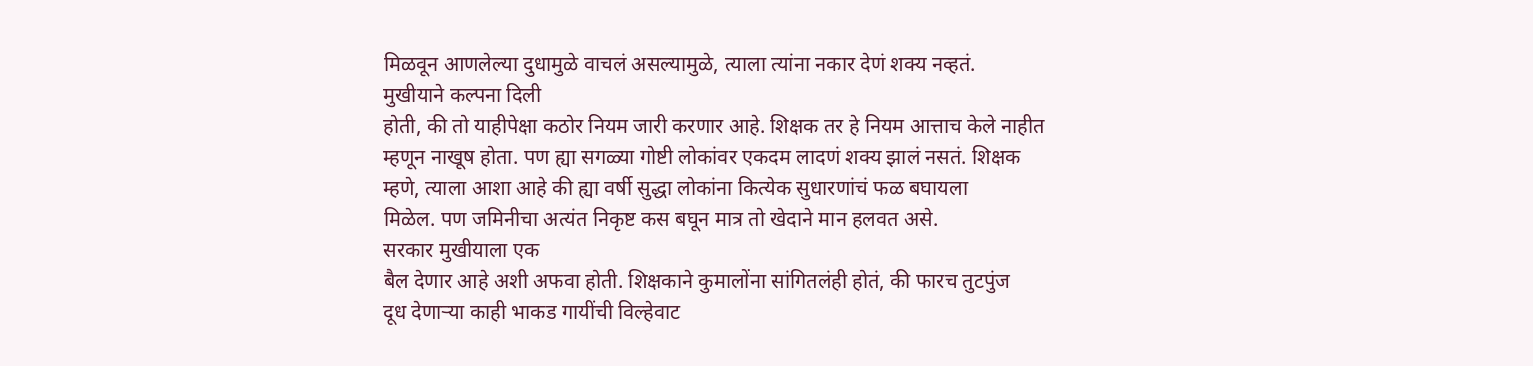मिळवून आणलेल्या दुधामुळे वाचलं असल्यामुळे, त्याला त्यांना नकार देणं शक्य नव्हतं.
मुखीयाने कल्पना दिली
होती, की तो याहीपेक्षा कठोर नियम जारी करणार आहे. शिक्षक तर हे नियम आत्ताच केले नाहीत
म्हणून नाखूष होता. पण ह्या सगळ्या गोष्टी लोकांवर एकदम लादणं शक्य झालं नसतं. शिक्षक
म्हणे, त्याला आशा आहे की ह्या वर्षी सुद्धा लोकांना कित्येक सुधारणांचं फळ बघायला
मिळेल. पण जमिनीचा अत्यंत निकृष्ट कस बघून मात्र तो खेदाने मान हलवत असे.
सरकार मुखीयाला एक
बैल देणार आहे अशी अफवा होती. शिक्षकाने कुमालोंना सांगितलंही होतं, की फारच तुटपुंज
दूध देणाऱ्या काही भाकड गायींची विल्हेवाट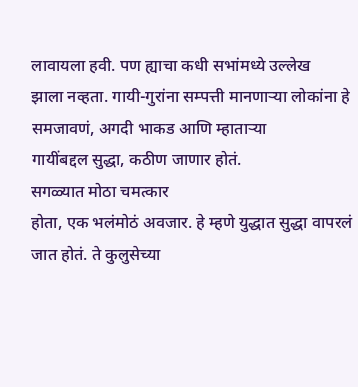लावायला हवी. पण ह्याचा कधी सभांमध्ये उल्लेख
झाला नव्हता. गायी-गुरांना सम्पत्ती मानणाऱ्या लोकांना हे समजावणं, अगदी भाकड आणि म्हाताऱ्या
गायींबद्दल सुद्धा, कठीण जाणार होतं.
सगळ्यात मोठा चमत्कार
होता, एक भलंमोठं अवजार. हे म्हणे युद्धात सुद्धा वापरलं जात होतं. ते कुलुसेच्या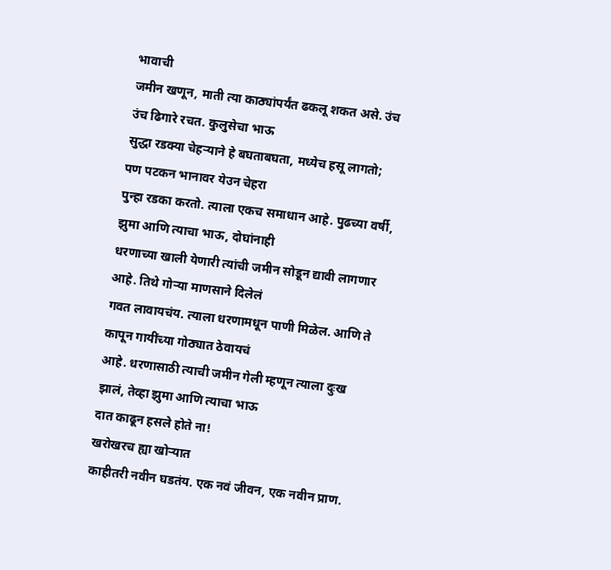भावाची
जमीन खणून, माती त्या काठ्यांपर्यंत ढकलू शकत असे. उंच उंच ढिगारे रचत. कुलुसेचा भाऊ
सुद्धा रडक्या चेहऱ्याने हे बघताबघता, मध्येच हसू लागतो; पण पटकन भानावर येउन चेहरा
पुन्हा रडका करतो. त्याला एकच समाधान आहे. पुढच्या वर्षी, झुमा आणि त्याचा भाऊ, दोघांनाही
धरणाच्या खाली येणारी त्यांची जमीन सोडून द्यावी लागणार आहे. तिथे गोऱ्या माणसाने दिलेलं
गवत लावायचंय. त्याला धरणामधून पाणी मिळेल. आणि ते कापून गायींच्या गोठ्यात ठेवायचं
आहे. धरणासाठी त्याची जमीन गेली म्हणून त्याला दुःख झालं, तेव्हा झुमा आणि त्याचा भाऊ
दात काढून हसले होते ना!
खरोखरच ह्या खोऱ्यात
काहीतरी नवीन घडतंय. एक नवं जीवन, एक नवीन प्राण.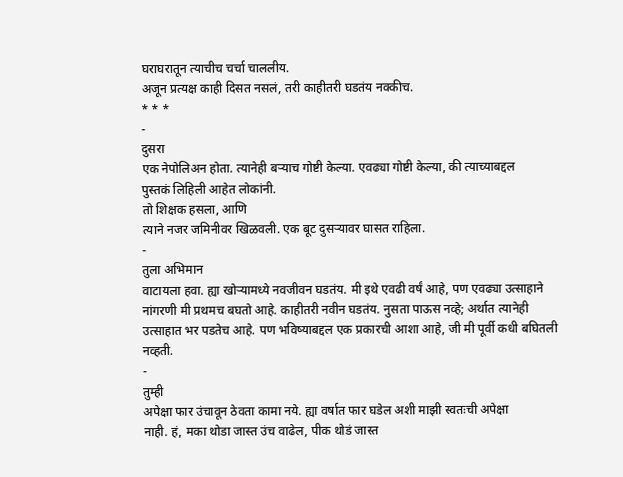घराघरातून त्याचीच चर्चा चाललीय.
अजून प्रत्यक्ष काही दिसत नसलं, तरी काहीतरी घडतंय नक्कीच.
* * *
-
दुसरा
एक नेपोलिअन होता. त्यानेही बऱ्याच गोष्टी केल्या. एवढ्या गोष्टी केल्या, की त्याच्याबद्दल
पुस्तकं लिहिली आहेत लोकांनी.
तो शिक्षक हसला, आणि
त्याने नजर जमिनीवर खिळवली. एक बूट दुसऱ्यावर घासत राहिला.
-
तुला अभिमान
वाटायला हवा. ह्या खोऱ्यामध्ये नवजीवन घडतंय. मी इथे एवढी वर्षं आहे, पण एवढ्या उत्साहाने
नांगरणी मी प्रथमच बघतो आहे. काहीतरी नवीन घडतंय. नुसता पाऊस नव्हे; अर्थात त्यानेही
उत्साहात भर पडतेच आहे. पण भविष्याबद्दल एक प्रकारची आशा आहे, जी मी पूर्वी कधी बघितली
नव्हती.
-
तुम्ही
अपेक्षा फार उंचावून ठेवता कामा नये. ह्या वर्षात फार घडेल अशी माझी स्वतःची अपेक्षा
नाही. हं, मका थोडा जास्त उंच वाढेल, पीक थोडं जास्त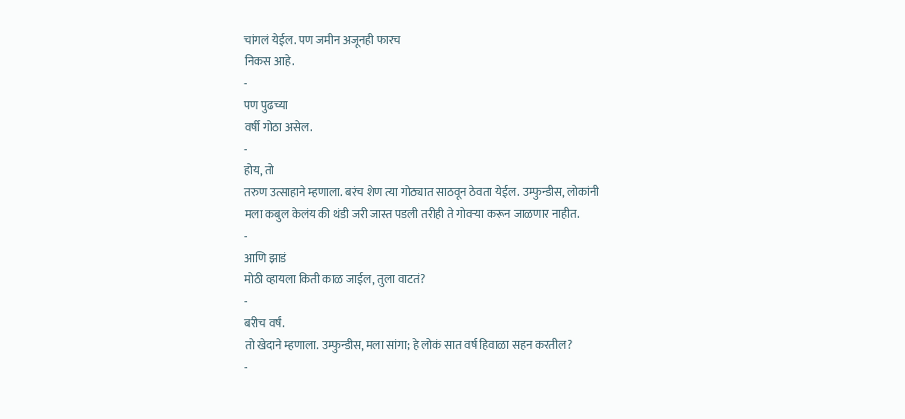चांगलं येईल. पण जमीन अजूनही फारच
निकस आहे.
-
पण पुढच्या
वर्षी गोठा असेल.
-
होय, तो
तरुण उत्साहाने म्हणाला. बरंच शेण त्या गोठ्यात साठवून ठेवता येईल. उम्फुन्डीस, लोकांनी
मला कबुल केलंय की थंडी जरी जास्त पडली तरीही ते गोवऱ्या करून जाळणार नाहीत.
-
आणि झाडं
मोठी व्हायला किती काळ जाईल, तुला वाटतं?
-
बरीच वर्षं.
तो खेदाने म्हणाला. उम्फुन्डीस, मला सांगा; हे लोकं सात वर्ष हिवाळा सहन करतील?
-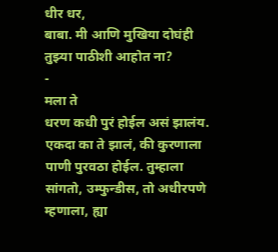धीर धर,
बाबा. मी आणि मुखिया दोघंही तुझ्या पाठीशी आहोत ना?
-
मला ते
धरण कधी पुरं होईल असं झालंय. एकदा का ते झालं, की कुरणाला पाणी पुरवठा होईल. तुम्हाला
सांगतो, उम्फुन्डीस, तो अधीरपणे म्हणाला, ह्या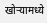खोऱ्यामध्ये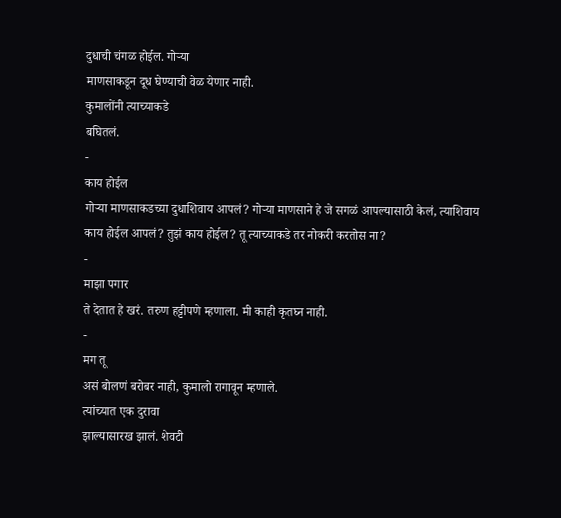दुधाची चंगळ होईल. गोऱ्या
माणसाकडून दूध घेण्याची वेळ येणार नाही.
कुमालोंनी त्याच्याकडे
बघितलं.
-
काय होईल
गोऱ्या माणसाकडच्या दुधाशिवाय आपलं? गोऱ्या माणसाने हे जे सगळं आपल्यासाठी केलं, त्याशिवाय
काय होईल आपलं? तुझं काय होईल? तू त्याच्याकडे तर नोकरी करतोस ना?
-
माझा पगार
ते देतात हे खरं. तरुण हट्टीपणे म्हणाला. मी काही कृतघ्न नाही.
-
मग तू
असं बोलणं बरोबर नाही, कुमालो रागावून म्हणाले.
त्यांच्यात एक दुरावा
झाल्यासारख झालं. शेवटी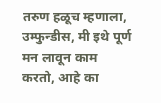तरुण हळूच म्हणाला, उम्फुन्डीस, मी इथे पूर्ण मन लावून काम
करतो, आहे का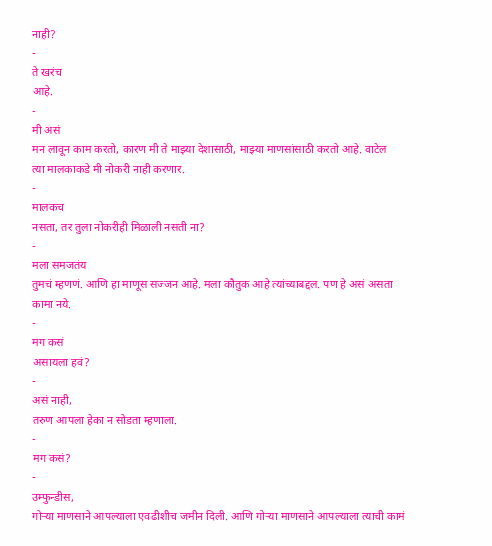नाही?
-
ते खरंच
आहे.
-
मी असं
मन लावून काम करतो, कारण मी ते माझ्या देशासाठी, माझ्या माणसांसाठी करतो आहे. वाटेल
त्या मालकाकडे मी नोकरी नाही करणार.
-
मालकच
नसता, तर तुला नोकरीही मिळाली नसती ना?
-
मला समजतंय
तुमचं म्हणणं. आणि हा माणूस सज्जन आहे. मला कौतुक आहे त्यांच्याबद्दल. पण हे असं असता
कामा नये.
-
मग कसं
असायला हवं?
-
असं नाही,
तरुण आपला हेका न सोडता म्हणाला.
-
मग कसं?
-
उम्फुन्डीस,
गोऱ्या माणसाने आपल्याला एवढीशीच जमीन दिली. आणि गोऱ्या माणसाने आपल्याला त्याची कामं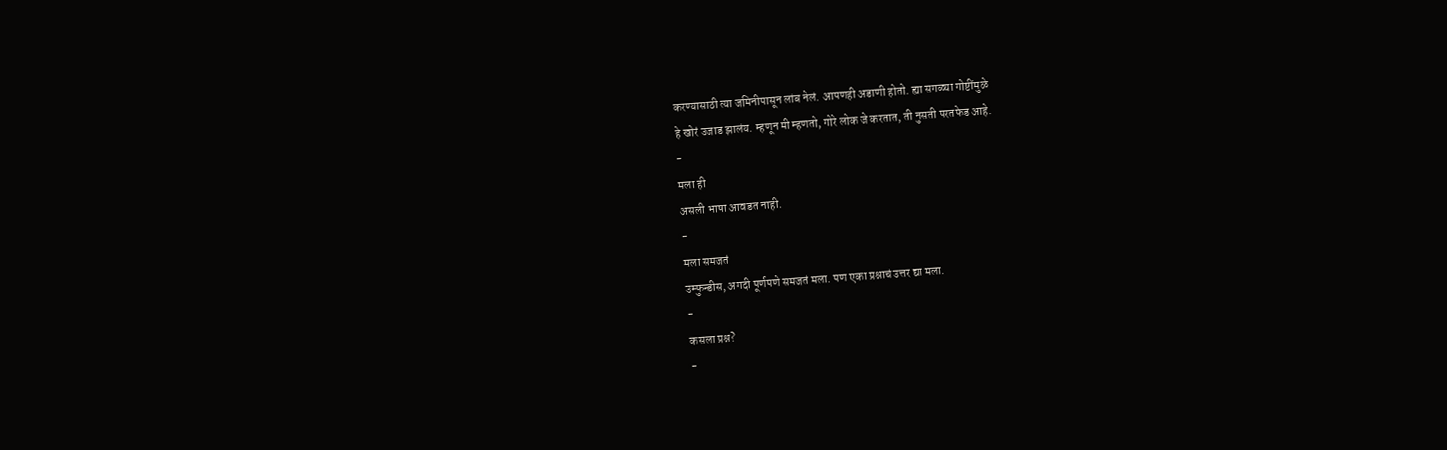करण्यासाठी त्या जमिनीपासून लांब नेलं. आपणही अडाणी होतो. ह्या सगळ्या गोष्टींमुळे
हे खोरं उजाड झालंय. म्हणून मी म्हणतो, गोरे लोक जे करतात, ती नुसती परतफेड आहे.
-
मला ही
असली भाषा आवडत नाही.
-
मला समजतं
उम्फुन्डीस, अगदी पूर्णपणे समजतं मला. पण एका प्रश्नाचं उत्तर द्या मला.
-
कसला प्रश्न?
-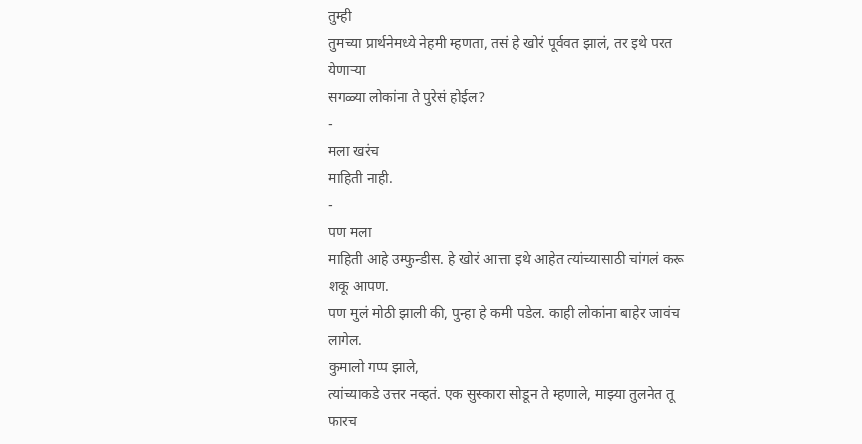तुम्ही
तुमच्या प्रार्थनेमध्ये नेहमी म्हणता, तसं हे खोरं पूर्ववत झालं, तर इथे परत येणाऱ्या
सगळ्या लोकांना ते पुरेसं होईल?
-
मला खरंच
माहिती नाही.
-
पण मला
माहिती आहे उम्फुन्डीस. हे खोरं आत्ता इथे आहेत त्यांच्यासाठी चांगलं करू शकू आपण.
पण मुलं मोठी झाली की, पुन्हा हे कमी पडेल. काही लोकांना बाहेर जावंच लागेल.
कुमालो गप्प झाले,
त्यांच्याकडे उत्तर नव्हतं. एक सुस्कारा सोडून ते म्हणाले, माझ्या तुलनेत तू फारच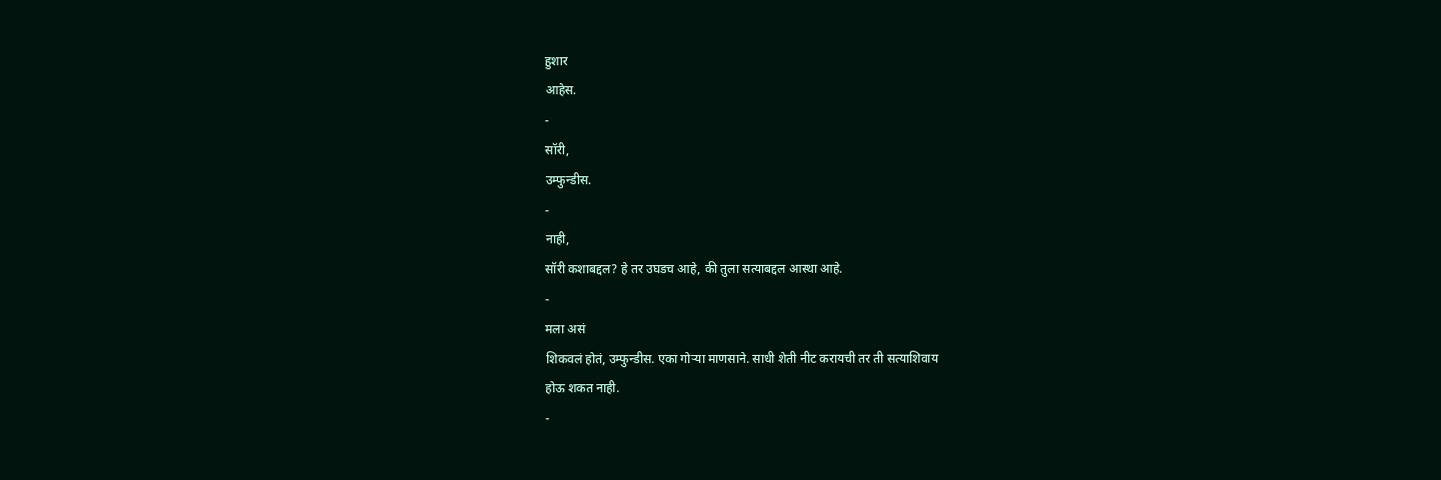हुशार
आहेस.
-
सॉरी,
उम्फुन्डीस.
-
नाही,
सॉरी कशाबद्दल? हे तर उघडच आहे, की तुला सत्याबद्दल आस्था आहे.
-
मला असं
शिकवलं होतं, उम्फुन्डीस. एका गोऱ्या माणसाने. साधी शेती नीट करायची तर ती सत्याशिवाय
होऊ शकत नाही.
-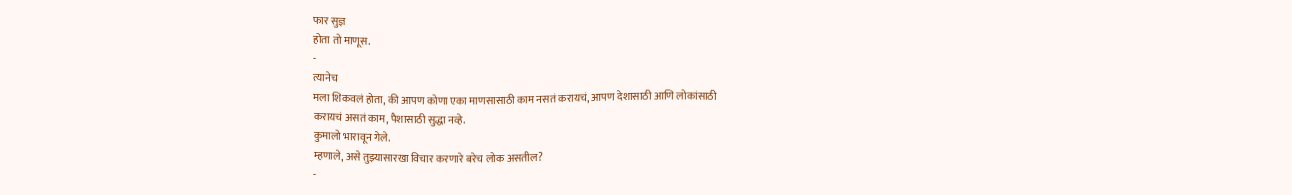फार सुज्ञ
होता तो माणूस.
-
त्यानेच
मला शिकवलं होता, की आपण कोणा एका माणसासाठी काम नसतं करायचं, आपण देशासाठी आणि लोकांसाठी
करायचं असतं काम, पैशासाठी सुद्धा नव्हे.
कुमालो भारावून गेले.
म्हणाले, असे तुझ्यासारखा विचार करणारे बरेच लोक असतील?
-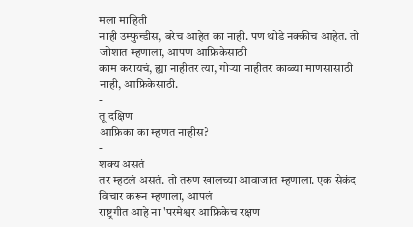मला माहिती
नाही उम्फुन्डीस, बरेच आहेत का नाही. पण थोडे नक्कीच आहेत. तो जोशात म्हणाला, आपण आफ्रिकेसाठी
काम करायचं, ह्या नाहीतर त्या, गोऱ्या नाहीतर काळ्या माणसासाठी नाही, आफ्रिकेसाठी.
-
तू दक्षिण
आफ्रिका का म्हणत नाहीस?
-
शक्य असतं
तर म्हटलं असतं. तो तरुण खालच्या आवाजात म्हणाला. एक सेकंद विचार करून म्हणाला, आपलं
राष्ट्रगीत आहे ना 'परमेश्वर आफ्रिकेच रक्षण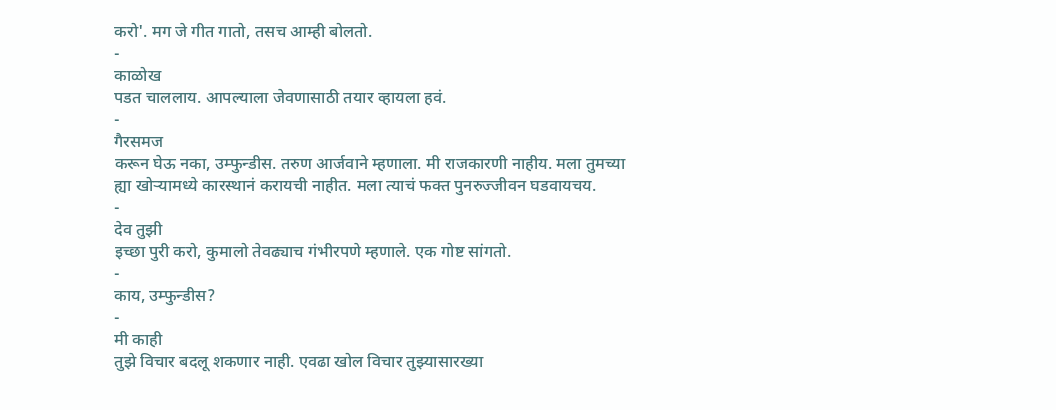करो'. मग जे गीत गातो, तसच आम्ही बोलतो.
-
काळोख
पडत चाललाय. आपल्याला जेवणासाठी तयार व्हायला हवं.
-
गैरसमज
करून घेऊ नका, उम्फुन्डीस. तरुण आर्जवाने म्हणाला. मी राजकारणी नाहीय. मला तुमच्या
ह्या खोऱ्यामध्ये कारस्थानं करायची नाहीत. मला त्याचं फक्त पुनरुज्जीवन घडवायचय.
-
देव तुझी
इच्छा पुरी करो, कुमालो तेवढ्याच गंभीरपणे म्हणाले. एक गोष्ट सांगतो.
-
काय, उम्फुन्डीस?
-
मी काही
तुझे विचार बदलू शकणार नाही. एवढा खोल विचार तुझ्यासारख्या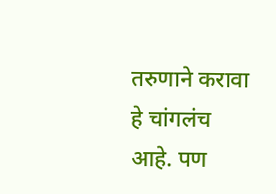तरुणाने करावा हे चांगलंच
आहे. पण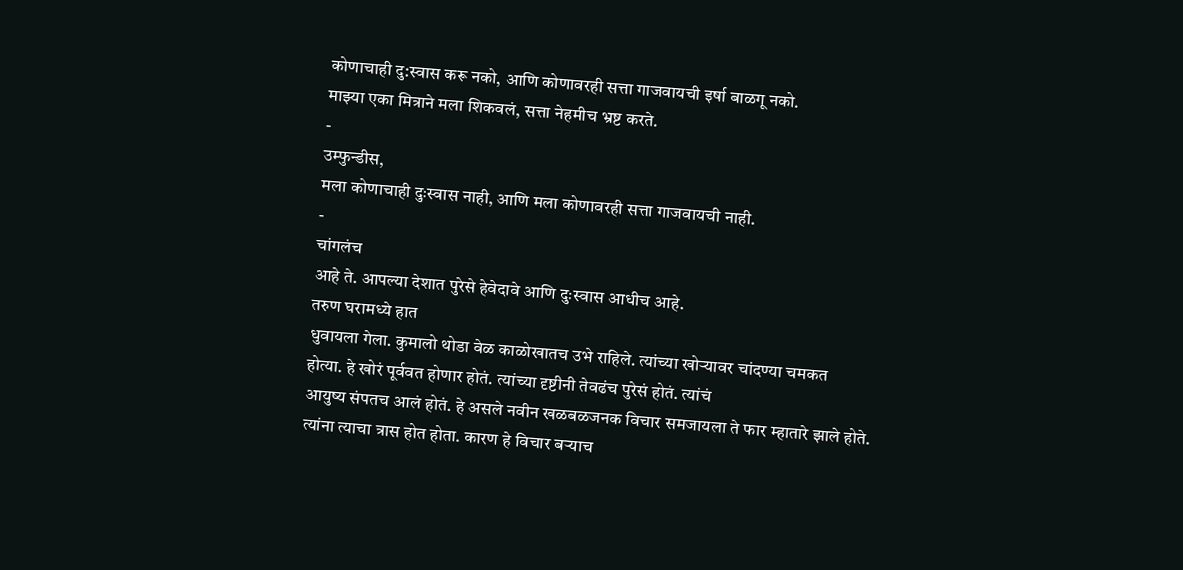कोणाचाही दु:स्वास करू नको, आणि कोणावरही सत्ता गाजवायची इर्षा बाळगू नको.
माझ्या एका मित्राने मला शिकवलं, सत्ता नेहमीच भ्रष्ट करते.
-
उम्फुन्डीस,
मला कोणाचाही दुःस्वास नाही, आणि मला कोणावरही सत्ता गाजवायची नाही.
-
चांगलंच
आहे ते. आपल्या देशात पुरेसे हेवेदावे आणि दुःस्वास आधीच आहे.
तरुण घरामध्ये हात
धुवायला गेला. कुमालो थोडा वेळ काळोखातच उभे राहिले. त्यांच्या खोऱ्यावर चांदण्या चमकत
होत्या. हे खोरं पूर्ववत होणार होतं. त्यांच्या दृष्टीनी तेवढंच पुरेसं होतं. त्यांचं
आयुष्य संपतच आलं होतं. हे असले नवीन खळबळजनक विचार समजायला ते फार म्हातारे झाले होते.
त्यांना त्याचा त्रास होत होता. कारण हे विचार बऱ्याच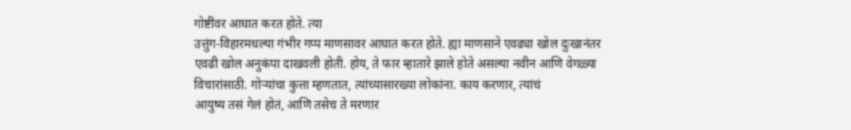गोष्टींवर आघात करत होते. त्या
उत्तुंग-विहारमधल्या गंभीर गप्प माणसावर आघात करत होते. ह्या माणसाने एवढ्या खोल दुःखानंतर
एवढी खोल अनुकंपा दाखवली होती. होय, ते फार म्हातारे झाले होते असल्या नवीन आणि वेगळ्या
विचारांसाठी. गोऱ्यांचा कुत्ता म्हणतात, त्यांच्यासारख्या लोकांना. काय करणार, त्यांचं
आयुष्य तसं गेलं होतं, आणि तसेच ते मरणार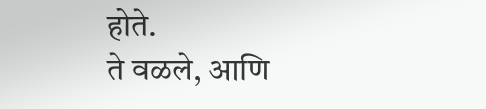होते.
ते वळले, आणि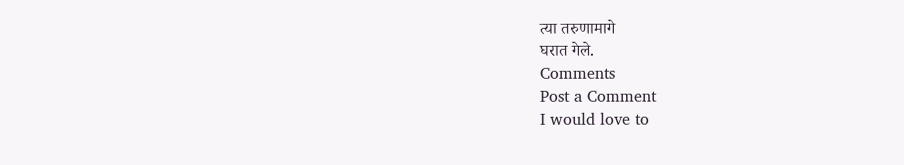त्या तरुणामागे
घरात गेले.
Comments
Post a Comment
I would love to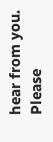hear from you. Please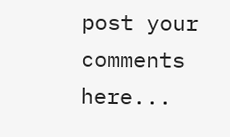post your comments here...